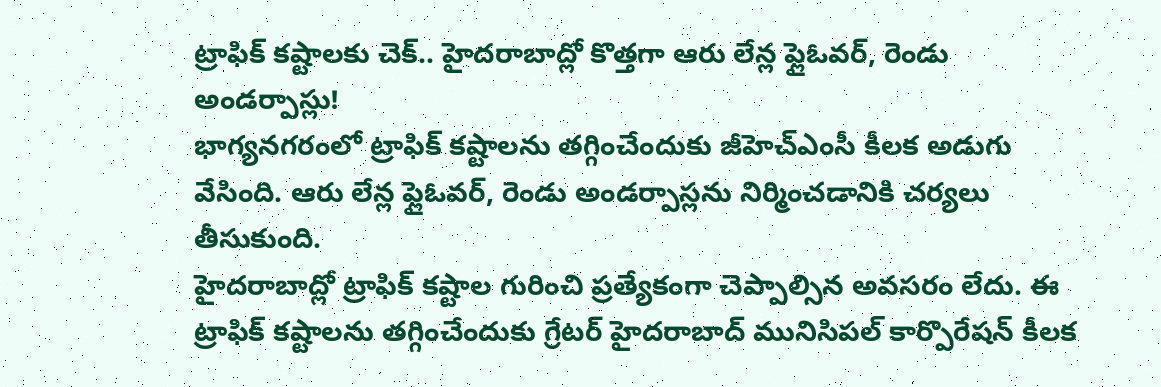ట్రాఫిక్ కష్టాలకు చెక్.. హైదరాబాద్లో కొత్తగా ఆరు లేన్ల ఫ్లైఓవర్, రెండు అండర్పాస్లు!
భాగ్యనగరంలో ట్రాఫిక్ కష్టాలను తగ్గించేందుకు జీహెచ్ఎంసీ కీలక అడుగు వేసింది. ఆరు లేన్ల ఫ్లైఓవర్, రెండు అండర్పాస్లను నిర్మించడానికి చర్యలు తీసుకుంది.
హైదరాబాద్లో ట్రాఫిక్ కష్టాల గురించి ప్రత్యేకంగా చెప్పాల్సిన అవసరం లేదు. ఈ ట్రాఫిక్ కష్టాలను తగ్గించేందుకు గ్రేటర్ హైదరాబాద్ మునిసిపల్ కార్పొరేషన్ కీలక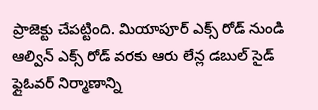ప్రాజెక్టు చేపట్టింది. మియాపూర్ ఎక్స్ రోడ్ నుండి ఆల్విన్ ఎక్స్ రోడ్ వరకు ఆరు లేన్ల డబుల్ సైడ్ ఫ్లైఓవర్ నిర్మాణాన్ని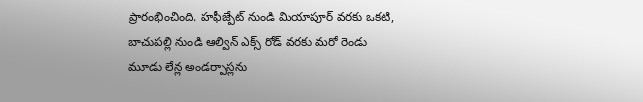ప్రారంభించింది. హఫీజ్పేట్ నుండి మియాపూర్ వరకు ఒకటి, బాచుపల్లి నుండి ఆల్విన్ ఎక్స్ రోడ్ వరకు మరో రెండు మూడు లేన్ల అండర్పాస్లను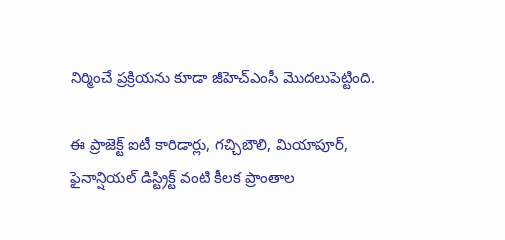నిర్మించే ప్రక్రియను కూడా జీహెచ్ఎంసీ మెుదలుపెట్టింది.

ఈ ప్రాజెక్ట్ ఐటీ కారిడార్లు, గచ్చిబౌలి, మియాపూర్, ఫైనాన్షియల్ డిస్ట్రిక్ట్ వంటి కీలక ప్రాంతాల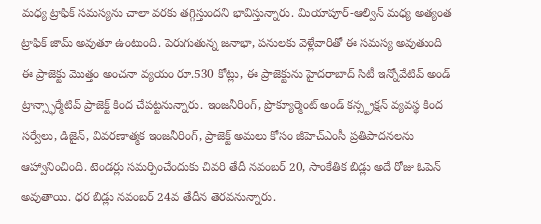మధ్య ట్రాఫిక్ సమస్యను చాలా వరకు తగ్గిస్తుందని భావిస్తున్నారు. మియాపూర్-ఆల్విన్ మధ్య అత్యంత ట్రాఫిక్ జామ్ అవుతూ ఉంటుంది. పెరుగుతున్న జనాభా, పనులకు వెళ్లేవారితో ఈ సమస్య అవుతుంది
ఈ ప్రాజెక్టు మొత్తం అంచనా వ్యయం రూ.530 కోట్లు, ఈ ప్రాజెక్టును హైదరాబాద్ సిటీ ఇన్నోవేటివ్ అండ్ ట్రాన్స్ఫార్మేటివ్ ప్రాజెక్ట్ కింద చేపట్టనున్నారు. ఇంజనీరింగ్, ప్రొక్యూర్మెంట్ అండ్ కన్స్ట్రక్షన్ వ్యవస్థ కింద సర్వేలు, డిజైన్, వివరణాత్మక ఇంజనీరింగ్, ప్రాజెక్ట్ అమలు కోసం జీహెచ్ఎంసీ ప్రతిపాదనలను ఆహ్వానించింది. టెండర్లు సమర్పించేందుకు చివరి తేదీ నవంబర్ 20, సాంకేతిక బిడ్లు అదే రోజు ఓపెన్ అవుతాయి. ధర బిడ్లు నవంబర్ 24వ తేదీన తెరవనున్నారు.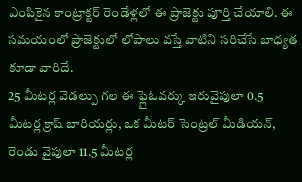ఎంపికైన కాంట్రాక్టర్ రెండేళ్లలో ఈ ప్రాజెక్టు పూర్తి చేయాలి. ఈ సమయంలో ప్రాజెక్టులో లోపాలు వస్తే వాటిని సరిచేసే బాధ్యత కూడా వారిదే.
25 మీటర్ల వెడల్పు గల ఈ ఫ్లైఓవర్కు ఇరువైపులా 0.5 మీటర్ల క్రాష్ బారియర్లు, ఒక మీటర్ సెంట్రల్ మీడియన్, రెండు వైపులా 11.5 మీటర్ల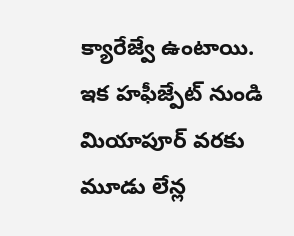క్యారేజ్వే ఉంటాయి. ఇక హఫీజ్పేట్ నుండి మియాపూర్ వరకు మూడు లేన్ల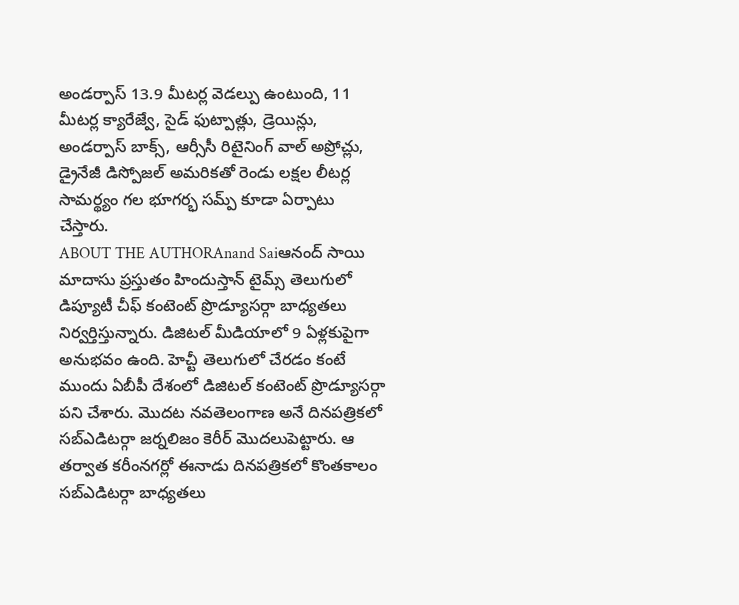అండర్పాస్ 13.9 మీటర్ల వెడల్పు ఉంటుంది, 11 మీటర్ల క్యారేజ్వే, సైడ్ ఫుట్పాత్లు, డ్రెయిన్లు, అండర్పాస్ బాక్స్, ఆర్సీసీ రిటైనింగ్ వాల్ అప్రోచ్లు, డ్రైనేజీ డిస్పోజల్ అమరికతో రెండు లక్షల లీటర్ల సామర్థ్యం గల భూగర్భ సమ్ప్ కూడా ఏర్పాటు చేస్తారు.
ABOUT THE AUTHORAnand Saiఆనంద్ సాయి మాదాసు ప్రస్తుతం హిందుస్తాన్ టైమ్స్ తెలుగులో డిప్యూటీ చీఫ్ కంటెంట్ ప్రొడ్యూసర్గా బాధ్యతలు నిర్వర్తిస్తున్నారు. డిజిటల్ మీడియాలో 9 ఏళ్లకుపైగా అనుభవం ఉంది. హెచ్టీ తెలుగులో చేరడం కంటే ముందు ఏబీపీ దేశంలో డిజిటల్ కంటెంట్ ప్రొడ్యూసర్గా పని చేశారు. మెుదట నవతెలంగాణ అనే దినపత్రికలో సబ్ఎడిటర్గా జర్నలిజం కెరీర్ మెుదలుపెట్టారు. ఆ తర్వాత కరీంనగర్లో ఈనాడు దినపత్రికలో కొంతకాలం సబ్ఎడిటర్గా బాధ్యతలు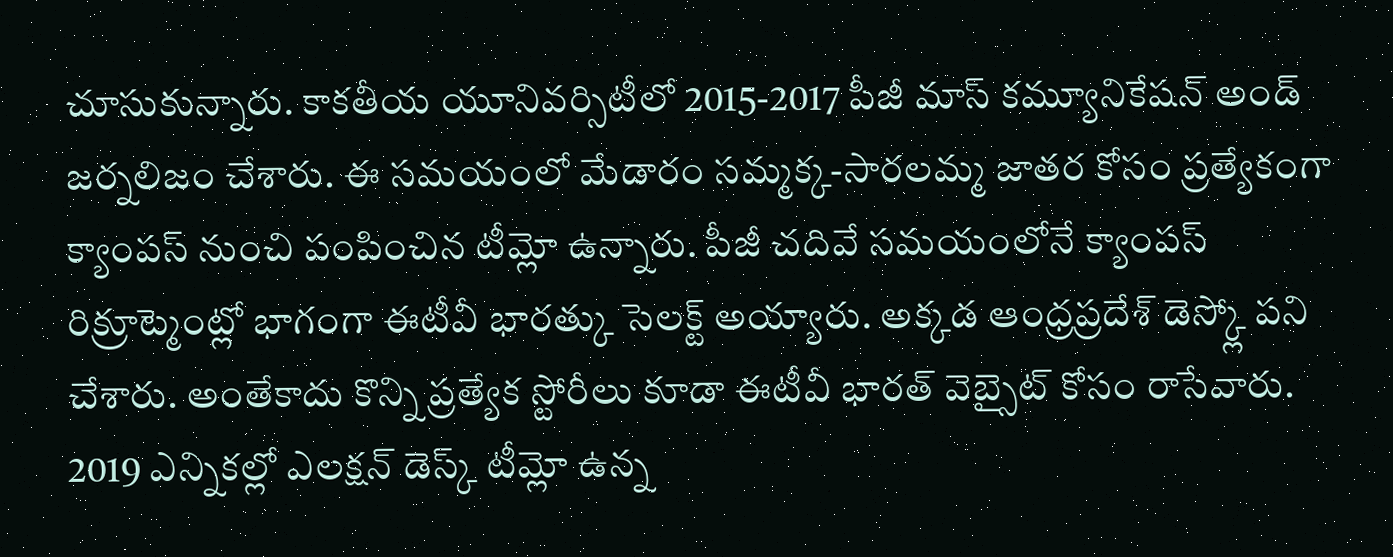చూసుకున్నారు. కాకతీయ యూనివర్సిటీలో 2015-2017 పీజీ మాస్ కమ్యూనికేషన్ అండ్ జర్నలిజం చేశారు. ఈ సమయంలో మేడారం సమ్మక్క-సారలమ్మ జాతర కోసం ప్రత్యేకంగా క్యాంపస్ నుంచి పంపించిన టీమ్లో ఉన్నారు. పీజీ చదివే సమయంలోనే క్యాంపస్ రిక్రూట్మెంట్లో భాగంగా ఈటీవీ భారత్కు సెలక్ట్ అయ్యారు. అక్కడ ఆంధ్రప్రదేశ్ డెస్క్లో పని చేశారు. అంతేకాదు కొన్ని ప్రత్యేక స్టోరీలు కూడా ఈటీవీ భారత్ వెబ్సైట్ కోసం రాసేవారు. 2019 ఎన్నికల్లో ఎలక్షన్ డెస్క్ టీమ్లో ఉన్న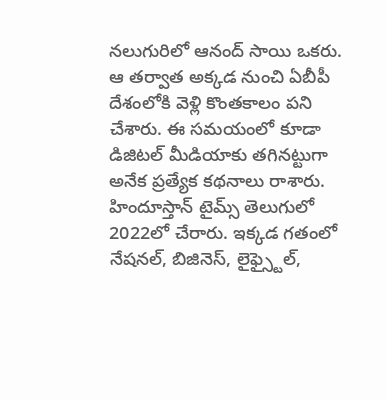నలుగురిలో ఆనంద్ సాయి ఒకరు. ఆ తర్వాత అక్కడ నుంచి ఏబీపీ దేశంలోకి వెళ్లి కొంతకాలం పని చేశారు. ఈ సమయంలో కూడా డిజిటల్ మీడియాకు తగినట్టుగా అనేక ప్రత్యేక కథనాలు రాశారు. హిందూస్తాన్ టైమ్స్ తెలుగులో 2022లో చేరారు. ఇక్కడ గతంలో నేషనల్, బిజినెస్, లైఫ్స్టైల్,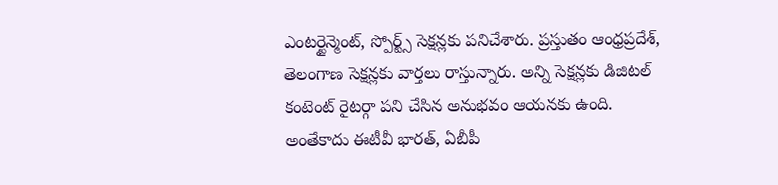ఎంటర్టైన్మెంట్, స్పోర్ట్స్ సెక్షన్లకు పనిచేశారు. ప్రస్తుతం ఆంధ్రప్రదేశ్, తెలంగాణ సెక్షన్లకు వార్తలు రాస్తున్నారు. అన్ని సెక్షన్లకు డిజిటల్ కంటెంట్ రైటర్గా పని చేసిన అనుభవం ఆయనకు ఉంది. అంతేకాదు ఈటీవీ భారత్, ఏబీపీ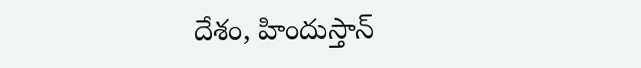దేశం, హిందుస్తాన్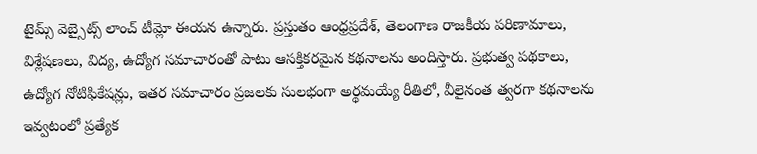టైమ్స్ వెబ్సైట్స్ లాంచ్ టీమ్లో ఈయన ఉన్నారు. ప్రస్తుతం ఆంధ్రప్రదేశ్, తెలంగాణ రాజకీయ పరిణామాలు, విశ్లేషణలు, విద్య, ఉద్యోగ సమాచారంతో పాటు ఆసక్తికరమైన కథనాలను అందిస్తారు. ప్రభుత్వ పథకాలు, ఉద్యోగ నోటిఫికేషన్లు, ఇతర సమాచారం ప్రజలకు సులభంగా అర్థమయ్యే రీతిలో, వీలైనంత త్వరగా కథనాలను ఇవ్వటంలో ప్రత్యేక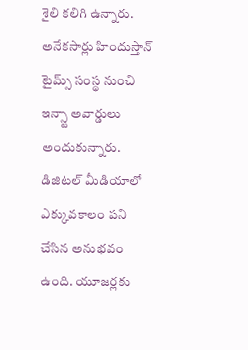శైలి కలిగి ఉన్నారు. అనేకసార్లు హిందుస్తాన్ టైమ్స్ సంస్థ నుంచి ఇన్స్టా అవార్డులు అందుకున్నారు. డిజిటల్ మీడియాలో ఎక్కువకాలం పని చేసిన అనుభవం ఉంది. యూజర్లకు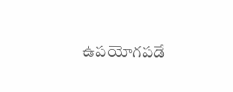ఉపయోగపడే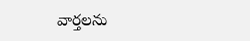వార్తలను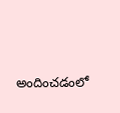అందించడంలో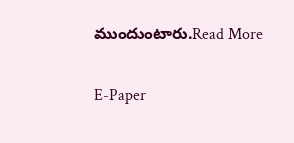ముందుంటారు.Read More

E-Paper